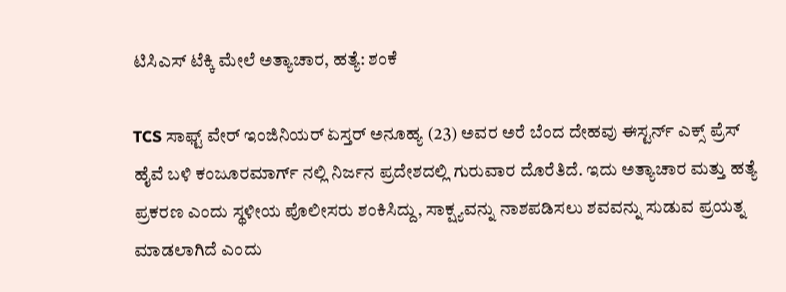ಟಿಸಿಎಸ್ ಟೆಕ್ಕಿ ಮೇಲೆ ಅತ್ಯಾಚಾರ, ಹತ್ಯೆ: ಶಂಕೆ

TCS ಸಾಫ್ಟ್ ವೇರ್ ಇಂಜಿನಿಯರ್ ಏಸ್ತರ್ ಅನೂಹ್ಯ (23) ಅವರ ಅರೆ ಬೆಂದ ದೇಹವು ಈಸ್ಟರ್ನ್ ಎಕ್ಸ್ ಪ್ರೆಸ್ ಹೈವೆ ಬಳಿ ಕಂಜೂರಮಾರ್ಗ್ ನಲ್ಲಿ ನಿರ್ಜನ ಪ್ರದೇಶದಲ್ಲಿ ಗುರುವಾರ ದೊರೆತಿದೆ. ಇದು ಅತ್ಯಾಚಾರ ಮತ್ತು ಹತ್ಯೆ ಪ್ರಕರಣ ಎಂದು ಸ್ಥಳೀಯ ಪೊಲೀಸರು ಶಂಕಿಸಿದ್ದು, ಸಾಕ್ಷ್ಯವನ್ನು ನಾಶಪಡಿಸಲು ಶವವನ್ನು ಸುಡುವ ಪ್ರಯತ್ನ ಮಾಡಲಾಗಿದೆ ಎಂದು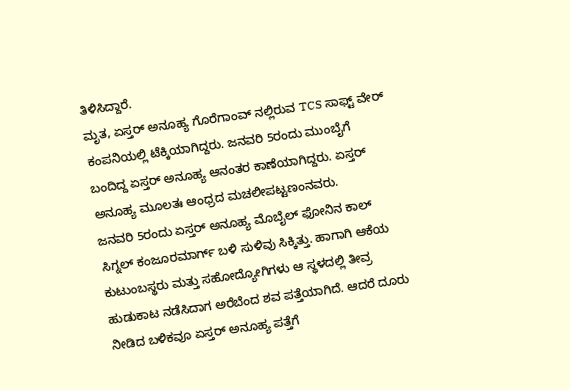ತಿಳಿಸಿದ್ದಾರೆ.
ಮೃತ, ಏಸ್ತರ್ ಅನೂಹ್ಯ ಗೊರೆಗಾಂವ್ ನಲ್ಲಿರುವ TCS ಸಾಫ್ಟ್ ವೇರ್ ಕಂಪನಿಯಲ್ಲಿ ಟೆಕ್ಕಿಯಾಗಿದ್ದರು. ಜನವರಿ 5ರಂದು ಮುಂಬೈಗೆ ಬಂದಿದ್ದ ಏಸ್ತರ್ ಅನೂಹ್ಯ ಆನಂತರ ಕಾಣೆಯಾಗಿದ್ದರು. ಏಸ್ತರ್ ಅನೂಹ್ಯ ಮೂಲತಃ ಆಂಧ್ರದ ಮಚಲೀಪಟ್ಟಣಂನವರು.
ಜನವರಿ 5ರಂದು ಏಸ್ತರ್ ಅನೂಹ್ಯ ಮೊಬೈಲ್ ಫೋನಿನ ಕಾಲ್ ಸಿಗ್ನಲ್ ಕಂಜೂರಮಾರ್ಗ್ ಬಳಿ ಸುಳಿವು ಸಿಕ್ಕಿತ್ತು. ಹಾಗಾಗಿ ಆಕೆಯ ಕುಟುಂಬಸ್ಥರು ಮತ್ತು ಸಹೋದ್ಯೋಗಿಗಳು ಆ ಸ್ಥಳದಲ್ಲಿ ತೀವ್ರ ಹುಡುಕಾಟ ನಡೆಸಿದಾಗ ಅರೆಬೆಂದ ಶವ ಪತ್ತೆಯಾಗಿದೆ. ಆದರೆ ದೂರು ನೀಡಿದ ಬಳಿಕವೂ ಏಸ್ತರ್ ಅನೂಹ್ಯ ಪತ್ತೆಗೆ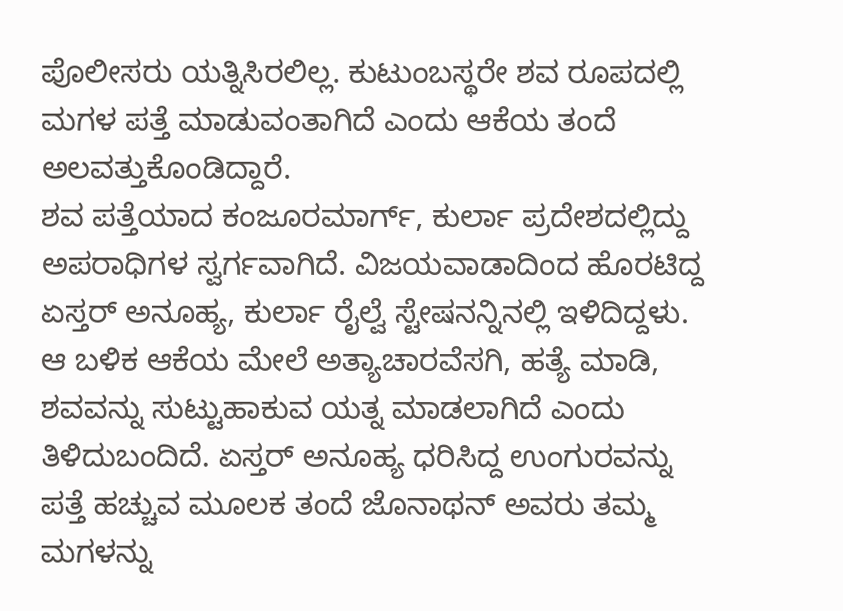ಪೊಲೀಸರು ಯತ್ನಿಸಿರಲಿಲ್ಲ. ಕುಟುಂಬಸ್ಥರೇ ಶವ ರೂಪದಲ್ಲಿ ಮಗಳ ಪತ್ತೆ ಮಾಡುವಂತಾಗಿದೆ ಎಂದು ಆಕೆಯ ತಂದೆ ಅಲವತ್ತುಕೊಂಡಿದ್ದಾರೆ.
ಶವ ಪತ್ತೆಯಾದ ಕಂಜೂರಮಾರ್ಗ್, ಕುರ್ಲಾ ಪ್ರದೇಶದಲ್ಲಿದ್ದು ಅಪರಾಧಿಗಳ ಸ್ವರ್ಗವಾಗಿದೆ. ವಿಜಯವಾಡಾದಿಂದ ಹೊರಟಿದ್ದ ಏಸ್ತರ್ ಅನೂಹ್ಯ, ಕುರ್ಲಾ ರೈಲ್ವೆ ಸ್ಟೇಷನನ್ನಿನಲ್ಲಿ ಇಳಿದಿದ್ದಳು. ಆ ಬಳಿಕ ಆಕೆಯ ಮೇಲೆ ಅತ್ಯಾಚಾರವೆಸಗಿ, ಹತ್ಯೆ ಮಾಡಿ, ಶವವನ್ನು ಸುಟ್ಟುಹಾಕುವ ಯತ್ನ ಮಾಡಲಾಗಿದೆ ಎಂದು ತಿಳಿದುಬಂದಿದೆ. ಏಸ್ತರ್ ಅನೂಹ್ಯ ಧರಿಸಿದ್ದ ಉಂಗುರವನ್ನು ಪತ್ತೆ ಹಚ್ಚುವ ಮೂಲಕ ತಂದೆ ಜೊನಾಥನ್ ಅವರು ತಮ್ಮ ಮಗಳನ್ನು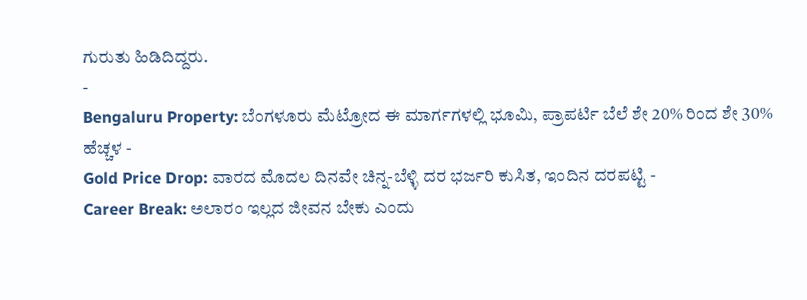ಗುರುತು ಹಿಡಿದಿದ್ದರು.
-
Bengaluru Property: ಬೆಂಗಳೂರು ಮೆಟ್ರೋದ ಈ ಮಾರ್ಗಗಳಲ್ಲಿ ಭೂಮಿ, ಪ್ರಾಪರ್ಟಿ ಬೆಲೆ ಶೇ 20% ರಿಂದ ಶೇ 30% ಹೆಚ್ಚಳ -
Gold Price Drop: ವಾರದ ಮೊದಲ ದಿನವೇ ಚಿನ್ನ-ಬೆಳ್ಳಿ ದರ ಭರ್ಜರಿ ಕುಸಿತ, ಇಂದಿನ ದರಪಟ್ಟಿ -
Career Break: ಅಲಾರಂ ಇಲ್ಲದ ಜೀವನ ಬೇಕು ಎಂದು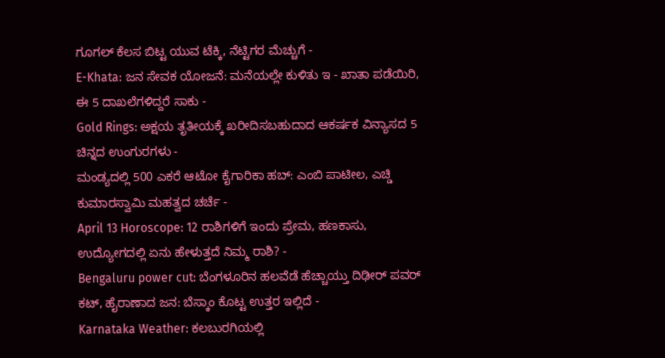ಗೂಗಲ್ ಕೆಲಸ ಬಿಟ್ಟ ಯುವ ಟೆಕ್ಕಿ, ನೆಟ್ಟಿಗರ ಮೆಚ್ಚುಗೆ -
E-Khata: ಜನ ಸೇವಕ ಯೋಜನೆ: ಮನೆಯಲ್ಲೇ ಕುಳಿತು ಇ - ಖಾತಾ ಪಡೆಯಿರಿ, ಈ 5 ದಾಖಲೆಗಳಿದ್ದರೆ ಸಾಕು -
Gold Rings: ಅಕ್ಷಯ ತೃತೀಯಕ್ಕೆ ಖರೀದಿಸಬಹುದಾದ ಆಕರ್ಷಕ ವಿನ್ಯಾಸದ 5 ಚಿನ್ನದ ಉಂಗುರಗಳು -
ಮಂಡ್ಯದಲ್ಲಿ 500 ಎಕರೆ ಆಟೋ ಕೈಗಾರಿಕಾ ಹಬ್: ಎಂಬಿ ಪಾಟೀಲ, ಎಚ್ಡಿ ಕುಮಾರಸ್ವಾಮಿ ಮಹತ್ವದ ಚರ್ಚೆ -
April 13 Horoscope: 12 ರಾಶಿಗಳಿಗೆ ಇಂದು ಪ್ರೇಮ, ಹಣಕಾಸು, ಉದ್ಯೋಗದಲ್ಲಿ ಏನು ಹೇಳುತ್ತದೆ ನಿಮ್ಮ ರಾಶಿ? -
Bengaluru power cut: ಬೆಂಗಳೂರಿನ ಹಲವೆಡೆ ಹೆಚ್ಚಾಯ್ತು ದಿಢೀರ್ ಪವರ್ ಕಟ್, ಹೈರಾಣಾದ ಜನ: ಬೆಸ್ಕಾಂ ಕೊಟ್ಟ ಉತ್ತರ ಇಲ್ಲಿದೆ -
Karnataka Weather: ಕಲಬುರಗಿಯಲ್ಲಿ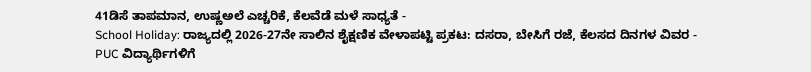41ಡಿಸೆ ತಾಪಮಾನ, ಉಷ್ಣಅಲೆ ಎಚ್ಚರಿಕೆ, ಕೆಲವೆಡೆ ಮಳೆ ಸಾಧ್ಯತೆ -
School Holiday: ರಾಜ್ಯದಲ್ಲಿ 2026-27ನೇ ಸಾಲಿನ ಶೈಕ್ಷಣಿಕ ವೇಳಾಪಟ್ಟಿ ಪ್ರಕಟ: ದಸರಾ, ಬೇಸಿಗೆ ರಜೆ, ಕೆಲಸದ ದಿನಗಳ ವಿವರ -
PUC ವಿದ್ಯಾರ್ಥಿಗಳಿಗೆ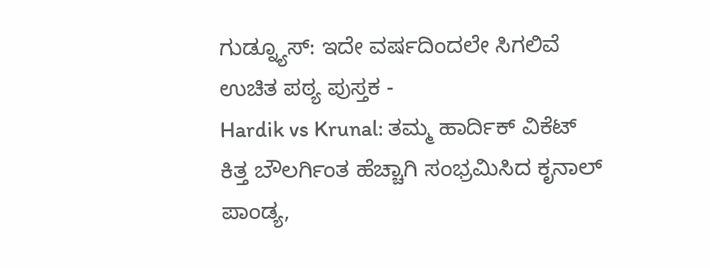ಗುಡ್ನ್ಯೂಸ್: ಇದೇ ವರ್ಷದಿಂದಲೇ ಸಿಗಲಿವೆ ಉಚಿತ ಪಠ್ಯ ಪುಸ್ತಕ -
Hardik vs Krunal: ತಮ್ಮ ಹಾರ್ದಿಕ್ ವಿಕೆಟ್ ಕಿತ್ತ ಬೌಲರ್ಗಿಂತ ಹೆಚ್ಚಾಗಿ ಸಂಭ್ರಮಿಸಿದ ಕೃನಾಲ್ ಪಾಂಡ್ಯ,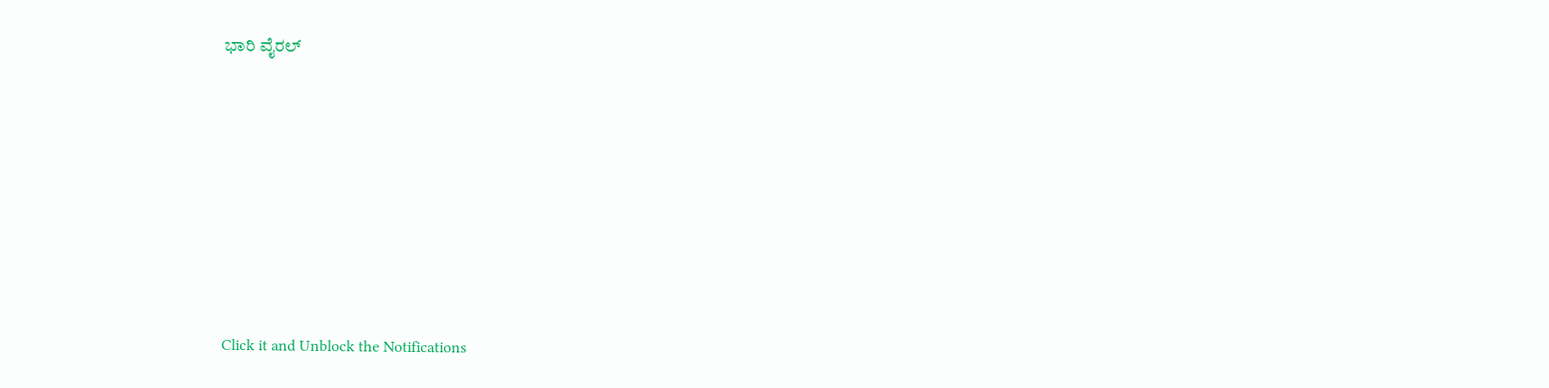ಭಾರಿ ವೈರಲ್












Click it and Unblock the Notifications